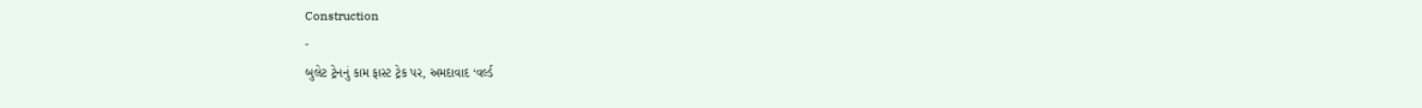Construction
-
બુલેટ ટ્રેનનું કામ ફાસ્ટ ટ્રેક પર, અમદાવાદ ‘વર્લ્ડ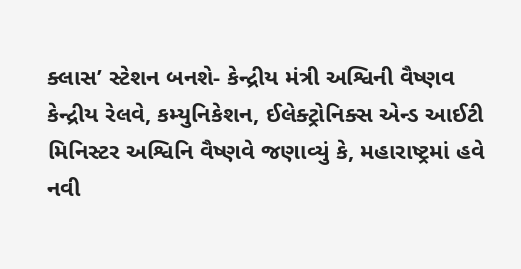ક્લાસ’ સ્ટેશન બનશે- કેન્દ્રીય મંત્રી અશ્વિની વૈષ્ણવ
કેન્દ્રીય રેલવે, કમ્યુનિકેશન, ઈલેક્ટ્રોનિક્સ એન્ડ આઈટી મિનિસ્ટર અશ્વિનિ વૈષ્ણવે જણાવ્યું કે, મહારાષ્ટ્રમાં હવે નવી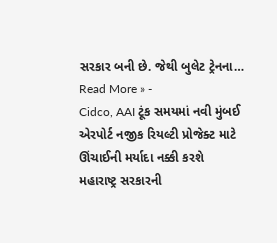સરકાર બની છે. જેથી બુલેટ ટ્રેનના…
Read More » -
Cidco, AAI ટૂંક સમયમાં નવી મુંબઈ એરપોર્ટ નજીક રિયલ્ટી પ્રોજેક્ટ માટે ઊંચાઈની મર્યાદા નક્કી કરશે
મહારાષ્ટ્ર સરકારની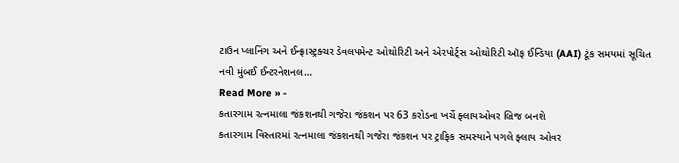ટાઉન પ્લાનિંગ અને ઈન્ફ્રાસ્ટ્રક્ચર ડેવલપમેન્ટ ઓથોરિટી અને એરપોર્ટ્સ ઓથોરિટી ઑફ ઈન્ડિયા (AAI) ટૂંક સમયમાં સૂચિત નવી મુંબઈ ઈન્ટરનેશનલ…
Read More » -
કતારગામ રત્નમાલા જંકશનથી ગજેરા જંકશન પર 63 કરોડના ખર્ચે ફ્લાયઓવર બ્રિજ બનશે
કતારગામ વિસ્તારમાં રત્નમાલા જંકશનથી ગજેરા જંકશન પર ટ્રાફિક સમસ્યાને પગલે ફ્લાય ઓવર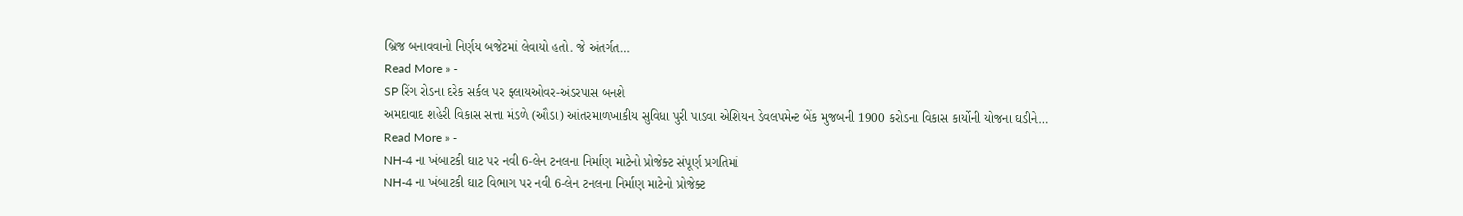બ્રિજ બનાવવાનો નિર્ણય બજેટમાં લેવાયો હતો. જે અંતર્ગત…
Read More » -
SP રિંગ રોડના દરેક સર્કલ પર ફ્લાયઓવર-અંડરપાસ બનશે
અમદાવાદ શહેરી વિકાસ સત્તા મંડળે (ઔડા) આંતરમાળખાકીય સુવિધા પુરી પાડવા એશિયન ડેવલપમેન્ટ બેંક મુજબની 1900 કરોડના વિકાસ કાર્યોની યોજના ઘડીને…
Read More » -
NH-4 ના ખંબાટકી ઘાટ પર નવી 6-લેન ટનલના નિર્માણ માટેનો પ્રોજેક્ટ સંપૂર્ણ પ્રગતિમાં
NH-4 ના ખંબાટકી ઘાટ વિભાગ પર નવી 6-લેન ટનલના નિર્માણ માટેનો પ્રોજેક્ટ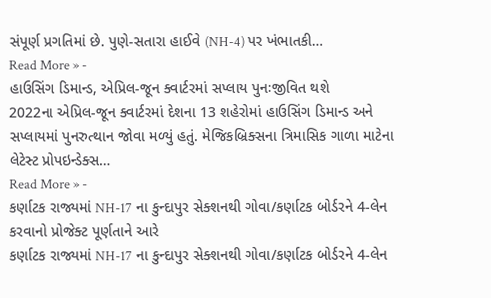સંપૂર્ણ પ્રગતિમાં છે. પુણે-સતારા હાઈવે (NH-4) પર ખંભાતકી…
Read More » -
હાઉસિંગ ડિમાન્ડ, એપ્રિલ-જૂન ક્વાર્ટરમાં સપ્લાય પુનઃજીવિત થશે
2022ના એપ્રિલ-જૂન ક્વાર્ટરમાં દેશના 13 શહેરોમાં હાઉસિંગ ડિમાન્ડ અને સપ્લાયમાં પુનરુત્થાન જોવા મળ્યું હતું. મેજિકબ્રિક્સના ત્રિમાસિક ગાળા માટેના લેટેસ્ટ પ્રોપઇન્ડેક્સ…
Read More » -
કર્ણાટક રાજ્યમાં NH-17 ના કુન્દાપુર સેક્શનથી ગોવા/કર્ણાટક બોર્ડરને 4-લેન કરવાનો પ્રોજેક્ટ પૂર્ણતાને આરે
કર્ણાટક રાજ્યમાં NH-17 ના કુન્દાપુર સેક્શનથી ગોવા/કર્ણાટક બોર્ડરને 4-લેન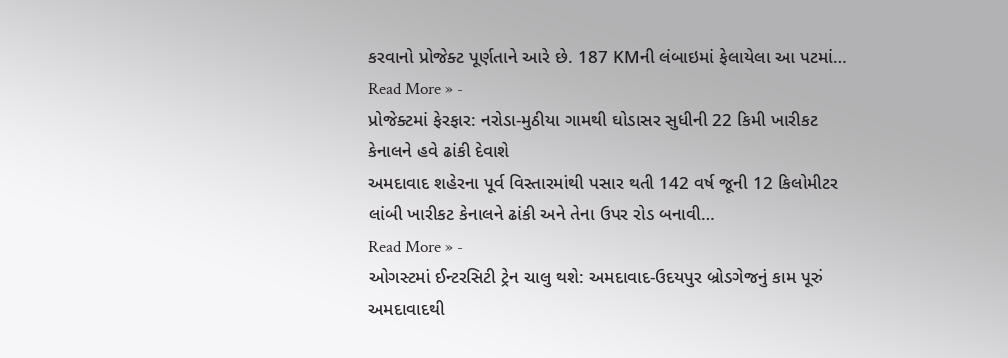કરવાનો પ્રોજેક્ટ પૂર્ણતાને આરે છે. 187 KMની લંબાઇમાં ફેલાયેલા આ પટમાં…
Read More » -
પ્રોજેક્ટમાં ફેરફાર: નરોડા-મુઠીયા ગામથી ઘોડાસર સુધીની 22 કિમી ખારીકટ કેનાલને હવે ઢાંકી દેવાશે
અમદાવાદ શહેરના પૂર્વ વિસ્તારમાંથી પસાર થતી 142 વર્ષ જૂની 12 કિલોમીટર લાંબી ખારીકટ કેનાલને ઢાંકી અને તેના ઉપર રોડ બનાવી…
Read More » -
ઓગસ્ટમાં ઈન્ટરસિટી ટ્રેન ચાલુ થશે: અમદાવાદ-ઉદયપુર બ્રોડગેજનું કામ પૂરું
અમદાવાદથી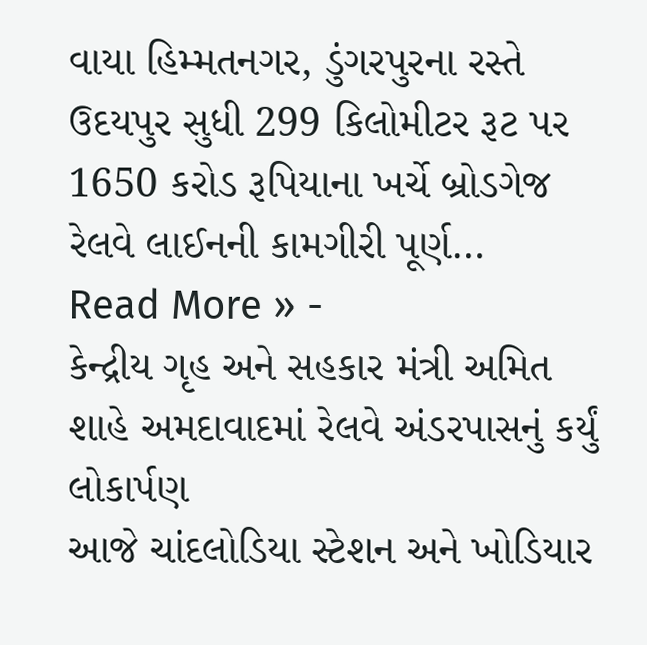વાયા હિમ્મતનગર, ડુંગરપુરના રસ્તે ઉદયપુર સુધી 299 કિલોમીટર રૂટ પર 1650 કરોડ રૂપિયાના ખર્ચે બ્રોડગેજ રેલવે લાઈનની કામગીરી પૂર્ણ…
Read More » -
કેન્દ્રીય ગૃહ અને સહકાર મંત્રી અમિત શાહે અમદાવાદમાં રેલવે અંડરપાસનું કર્યું લોકાર્પણ
આજે ચાંદલોડિયા સ્ટેશન અને ખોડિયાર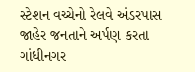સ્ટેશન વચ્ચેનો રેલવે અંડરપાસ જાહેર જનતાને અર્પણ કરતા ગાંધીનગર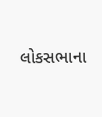લોકસભાના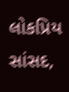લોકપ્રિય સાંસદ,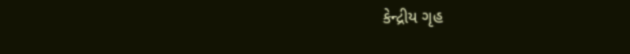કેન્દ્રીય ગૃહ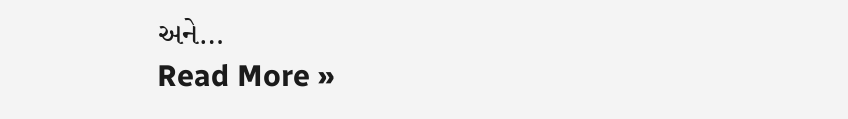અને…
Read More »